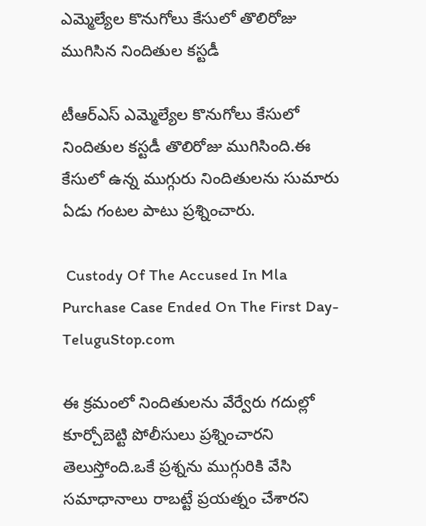ఎమ్మెల్యేల కొనుగోలు కేసులో తొలిరోజు ముగిసిన నిందితుల కస్టడీ

టీఆర్ఎస్ ఎమ్మెల్యేల కొనుగోలు కేసులో నిందితుల కస్టడీ తొలిరోజు ముగిసింది.ఈ కేసులో ఉన్న ముగ్గురు నిందితులను సుమారు ఏడు గంటల పాటు ప్రశ్నించారు.

 Custody Of The Accused In Mla Purchase Case Ended On The First Day-TeluguStop.com

ఈ క్రమంలో నిందితులను వేర్వేరు గదుల్లో కూర్చోబెట్టి పోలీసులు ప్రశ్నించారని తెలుస్తోంది.ఒకే ప్రశ్నను ముగ్గురికి వేసి సమాధానాలు రాబట్టే ప్రయత్నం చేశారని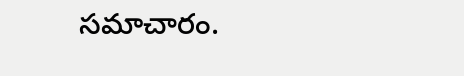సమాచారం.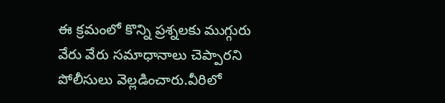ఈ క్రమంలో కొన్ని ప్రశ్నలకు ముగ్గురు వేరు వేరు సమాధానాలు చెప్పారని పోలీసులు వెల్లడించారు.వీరిలో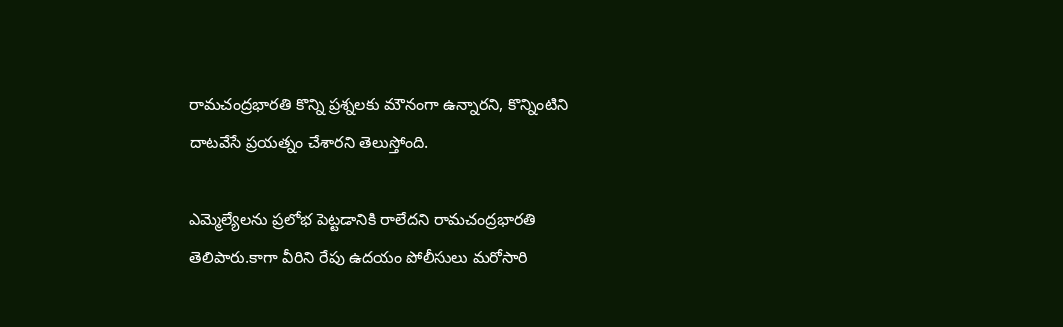రామచంద్రభారతి కొన్ని ప్రశ్నలకు మౌనంగా ఉన్నారని, కొన్నింటిని దాటవేసే ప్రయత్నం చేశారని తెలుస్తోంది.

ఎమ్మెల్యేలను ప్రలోభ పెట్టడానికి రాలేదని రామచంద్రభారతి తెలిపారు.కాగా వీరిని రేపు ఉదయం పోలీసులు మరోసారి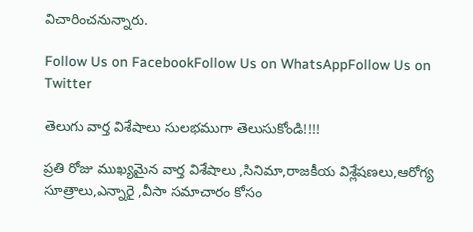విచారించనున్నారు.

Follow Us on FacebookFollow Us on WhatsAppFollow Us on Twitter

తెలుగు వార్త విశేషాలు సులభముగా తెలుసుకోండి!!!!

ప్రతి రోజు ముఖ్యమైన వార్త విశేషాలు ,సినిమా,రాజకీయ విశ్లేషణలు,ఆరోగ్య సూత్రాలు,ఎన్నారై ,వీసా సమాచారం కోసం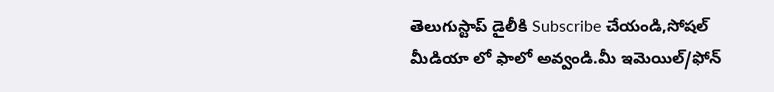తెలుగుస్టాప్ డైలీకి Subscribe చేయండి,సోషల్ మీడియా లో ఫాలో అవ్వండి.మీ ఇమెయిల్/ఫోన్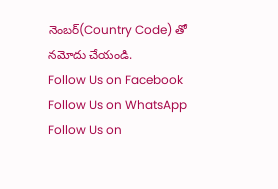నెంబర్(Country Code) తో నమోదు చేయండి.
Follow Us on Facebook Follow Us on WhatsApp  Follow Us on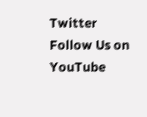Twitter Follow Us on YouTube